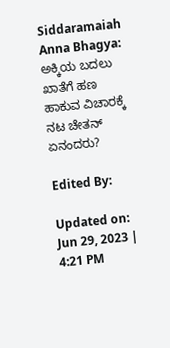Siddaramaiah Anna Bhagya: ಅಕ್ಕಿಯ ಬದಲು ಖಾತೆಗೆ ಹಣ ಹಾಕುವ ವಿಚಾರಕ್ಕೆ ನಟ ಚೇತನ್ ಏನಂದರು?

Edited By:

Updated on: Jun 29, 2023 | 4:21 PM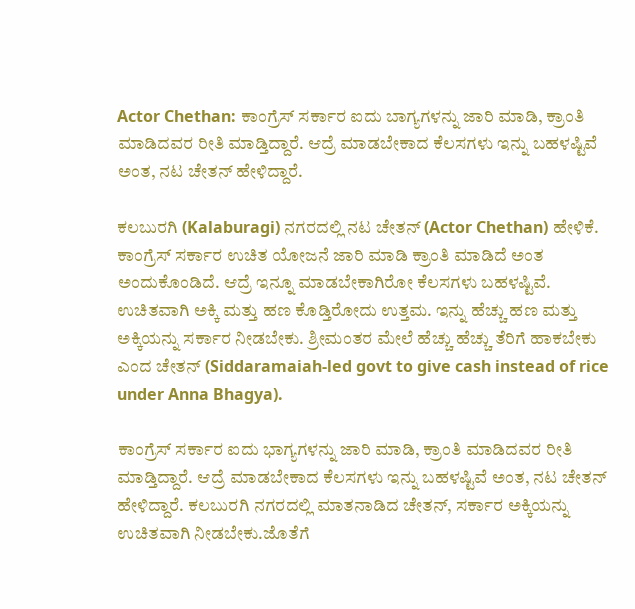Actor Chethan: ಕಾಂಗ್ರೆಸ್ ಸರ್ಕಾರ ಐದು ಬಾಗ್ಯಗಳನ್ನು ಜಾರಿ ಮಾಡಿ, ಕ್ರಾಂತಿ ಮಾಡಿದವರ ರೀತಿ ಮಾಡ್ತಿದ್ದಾರೆ. ಆದ್ರೆ ಮಾಡಬೇಕಾದ ಕೆಲಸಗಳು ಇನ್ನು ಬಹಳಷ್ಟಿವೆ ಅಂತ, ನಟ ಚೇತನ್ ಹೇಳಿದ್ದಾರೆ.

ಕಲಬುರಗಿ (Kalaburagi) ನಗರದಲ್ಲಿ ನಟ ಚೇತನ್ (Actor Chethan) ಹೇಳಿಕೆ. ಕಾಂಗ್ರೆಸ್ ಸರ್ಕಾರ ಉಚಿತ ಯೋಜನೆ ಜಾರಿ ಮಾಡಿ ಕ್ರಾಂತಿ ಮಾಡಿದೆ ಅಂತ ಅಂದುಕೊಂಡಿದೆ. ಆದ್ರೆ ಇನ್ನೂ ಮಾಡಬೇಕಾಗಿರೋ ಕೆಲಸಗಳು ಬಹಳಷ್ಟಿವೆ. ಉಚಿತವಾಗಿ ಅಕ್ಕಿ ಮತ್ತು ಹಣ ಕೊಡ್ತಿರೋದು ಉತ್ತಮ. ಇನ್ನು ಹೆಚ್ಚು ಹಣ ಮತ್ತು ಅಕ್ಕಿಯನ್ನು ಸರ್ಕಾರ ನೀಡಬೇಕು. ಶ್ರೀಮಂತರ ಮೇಲೆ ಹೆಚ್ಚು ಹೆಚ್ಚು ತೆರಿಗೆ ಹಾಕಬೇಕು ಎಂದ ಚೇತನ್ (Siddaramaiah-led govt to give cash instead of rice under Anna Bhagya).

ಕಾಂಗ್ರೆಸ್ ಸರ್ಕಾರ ಐದು ಭಾಗ್ಯಗಳನ್ನು ಜಾರಿ ಮಾಡಿ, ಕ್ರಾಂತಿ ಮಾಡಿದವರ ರೀತಿ ಮಾಡ್ತಿದ್ದಾರೆ. ಆದ್ರೆ ಮಾಡಬೇಕಾದ ಕೆಲಸಗಳು ಇನ್ನು ಬಹಳಷ್ಟಿವೆ ಅಂತ, ನಟ ಚೇತನ್ ಹೇಳಿದ್ದಾರೆ. ಕಲಬುರಗಿ ನಗರದಲ್ಲಿ ಮಾತನಾಡಿದ ಚೇತನ್, ಸರ್ಕಾರ ಅಕ್ಕಿಯನ್ನು ಉಚಿತವಾಗಿ ನೀಡಬೇಕು.ಜೊತೆಗೆ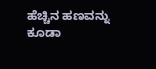ಹೆಚ್ಚಿನ ಹಣವನ್ನು ಕೂಡಾ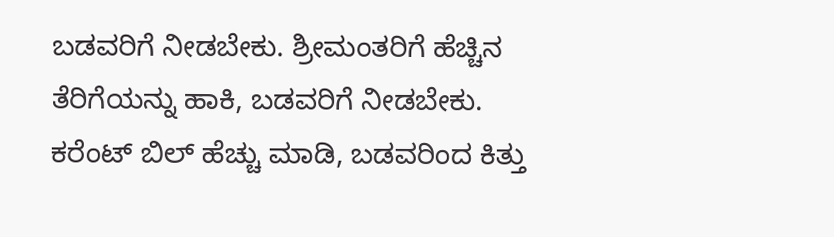ಬಡವರಿಗೆ ನೀಡಬೇಕು. ಶ್ರೀಮಂತರಿಗೆ ಹೆಚ್ಚಿನ ತೆರಿಗೆಯನ್ನು ಹಾಕಿ, ಬಡವರಿಗೆ ನೀಡಬೇಕು. ಕರೆಂಟ್ ಬಿಲ್ ಹೆಚ್ಚು ಮಾಡಿ, ಬಡವರಿಂದ ಕಿತ್ತು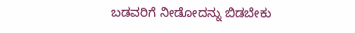ಬಡವರಿಗೆ ನೀಡೋದನ್ನು ಬಿಡಬೇಕು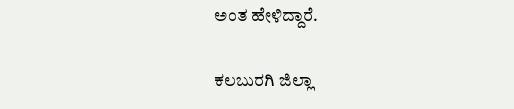ಅಂತ ಹೇಳಿದ್ದಾರೆ.

ಕಲಬುರಗಿ ಜಿಲ್ಲಾ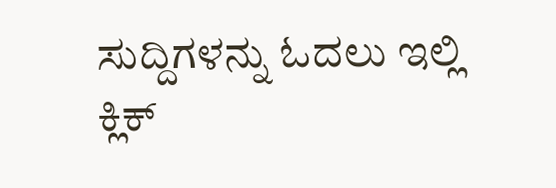ಸುದ್ದಿಗಳನ್ನು ಓದಲು ಇಲ್ಲಿ ಕ್ಲಿಕ್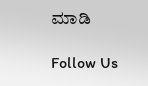ಮಾಡಿ

Follow Us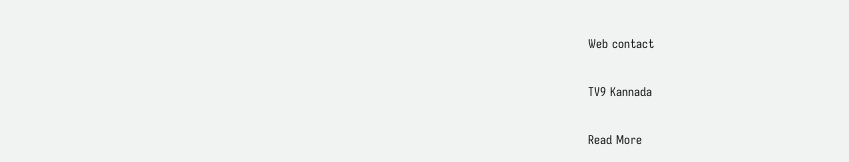Web contact

TV9 Kannada

Read More